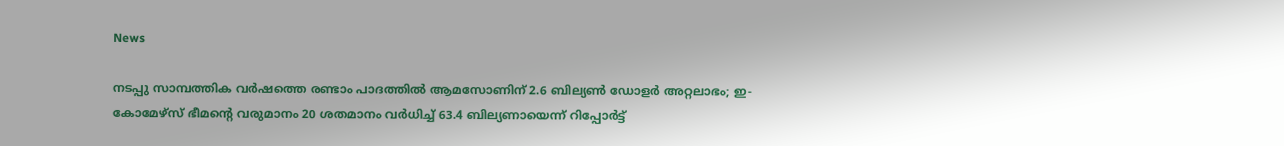News

നടപ്പു സാമ്പത്തിക വര്‍ഷത്തെ രണ്ടാം പാദത്തില്‍ ആമസോണിന് 2.6 ബില്യണ്‍ ഡോളര്‍ അറ്റലാഭം; ഇ-കോമേഴ്‌സ് ഭീമന്റെ വരുമാനം 20 ശതമാനം വര്‍ധിച്ച് 63.4 ബില്യണായെന്ന് റിപ്പോര്‍ട്ട്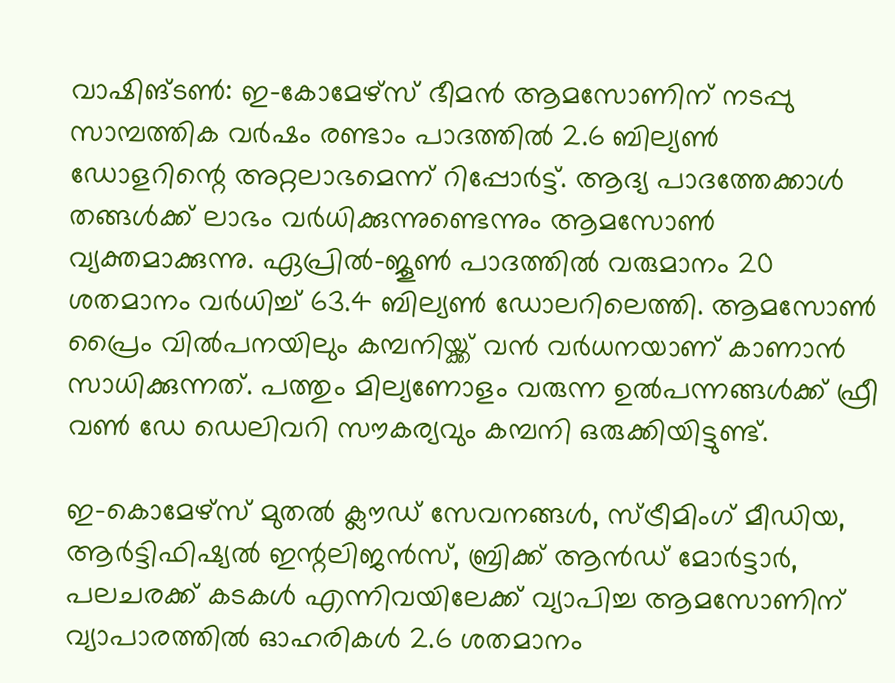വാഷിങ്ടണ്‍: ഇ-കോമേഴ്‌സ് ഭീമന്‍ ആമസോണിന് നടപ്പു സാമ്പത്തിക വര്‍ഷം രണ്ടാം പാദത്തില്‍ 2.6 ബില്യണ്‍ ഡോളറിന്റെ അറ്റലാഭമെന്ന് റിപ്പോര്‍ട്ട്. ആദ്യ പാദത്തേക്കാള്‍ തങ്ങള്‍ക്ക് ലാഭം വര്‍ധിക്കുന്നുണ്ടെന്നും ആമസോണ്‍ വ്യക്തമാക്കുന്നു. ഏപ്രില്‍-ജൂണ്‍ പാദത്തില്‍ വരുമാനം 20 ശതമാനം വര്‍ധിച്ച് 63.4 ബില്യണ്‍ ഡോലറിലെത്തി. ആമസോണ്‍ പ്രൈം വില്‍പനയിലും കമ്പനിയ്ക്ക് വന്‍ വര്‍ധനയാണ് കാണാന്‍ സാധിക്കുന്നത്. പത്തും മില്യണോളം വരുന്ന ഉല്‍പന്നങ്ങള്‍ക്ക് ഫ്രീ വണ്‍ ഡേ ഡെലിവറി സൗകര്യവും കമ്പനി ഒരുക്കിയിട്ടുണ്ട്.

ഇ-കൊമേഴ്സ് മുതല്‍ ക്ലൗഡ് സേവനങ്ങള്‍, സ്ട്രീമിംഗ് മീഡിയ, ആര്‍ട്ടിഫിഷ്യല്‍ ഇന്റലിജന്‍സ്, ബ്രിക്ക് ആന്‍ഡ് മോര്‍ട്ടാര്‍, പലചരക്ക് കടകള്‍ എന്നിവയിലേക്ക് വ്യാപിച്ച ആമസോണിന്  വ്യാപാരത്തില്‍ ഓഹരികള്‍ 2.6 ശതമാനം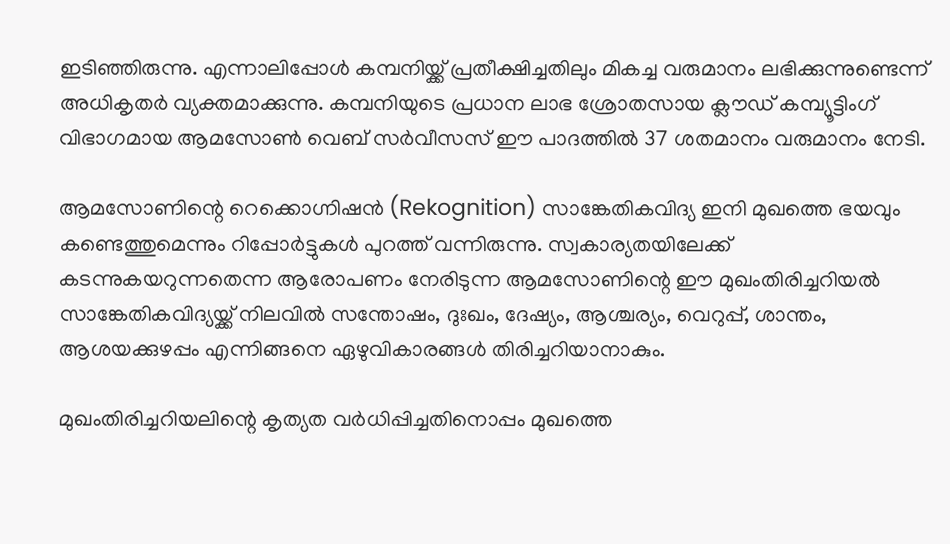ഇടിഞ്ഞിരുന്നു. എന്നാലിപ്പോള്‍ കമ്പനിയ്ക്ക് പ്രതീക്ഷിച്ചതിലും മികച്ച വരുമാനം ലഭിക്കുന്നുണ്ടെന്ന് അധികൃതര്‍ വ്യക്തമാക്കുന്നു. കമ്പനിയുടെ പ്രധാന ലാഭ ശ്രോതസായ ക്ലൗഡ് കമ്പ്യൂട്ടിംഗ് വിഭാഗമായ ആമസോണ്‍ വെബ് സര്‍വീസസ് ഈ പാദത്തില്‍ 37 ശതമാനം വരുമാനം നേടി.

ആമസോണിന്റെ റെക്കൊഗ്നിഷന്‍ (Rekognition) സാങ്കേതികവിദ്യ ഇനി മുഖത്തെ ഭയവും കണ്ടെത്തുമെന്നും റിപ്പോര്‍ട്ടുകള്‍ പുറത്ത് വന്നിരുന്നു. സ്വകാര്യതയിലേക്ക് കടന്നുകയറുന്നതെന്ന ആരോപണം നേരിടുന്ന ആമസോണിന്റെ ഈ മുഖംതിരിച്ചറിയല്‍ സാങ്കേതികവിദ്യയ്ക്ക് നിലവില്‍ സന്തോഷം, ദുഃഖം, ദേഷ്യം, ആശ്ചര്യം, വെറുപ്പ്, ശാന്തം, ആശയക്കുഴപ്പം എന്നിങ്ങനെ ഏഴുവികാരങ്ങള്‍ തിരിച്ചറിയാനാകും.

മുഖംതിരിച്ചറിയലിന്റെ കൃത്യത വര്‍ധിപ്പിച്ചതിനൊപ്പം മുഖത്തെ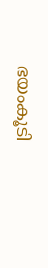ഭയംകൂടി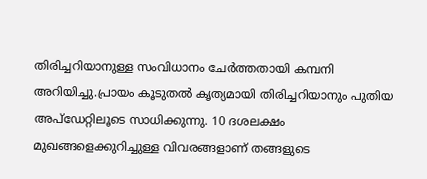തിരിച്ചറിയാനുള്ള സംവിധാനം ചേര്‍ത്തതായി കമ്പനി അറിയിച്ചു.പ്രായം കൂടുതല്‍ കൃത്യമായി തിരിച്ചറിയാനും പുതിയ അപ്‌ഡേറ്റിലൂടെ സാധിക്കുന്നു. 10 ദശലക്ഷം മുഖങ്ങളെക്കുറിച്ചുള്ള വിവരങ്ങളാണ് തങ്ങളുടെ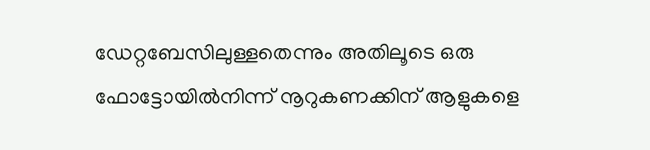ഡേറ്റബേസിലുള്ളതെന്നും അതിലൂടെ ഒരു ഫോട്ടോയില്‍നിന്ന് നൂറുകണക്കിന് ആളുകളെ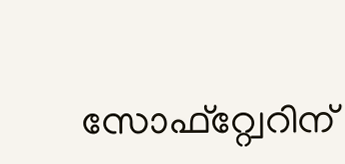സോഫ്‌റ്റ്വേറിന്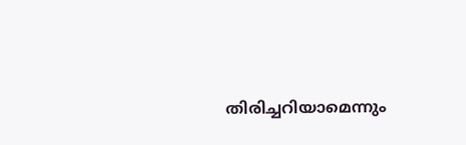തിരിച്ചറിയാമെന്നും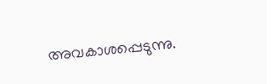അവകാശപ്പെടുന്നു.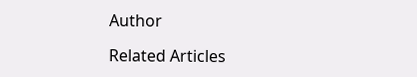Author

Related Articles